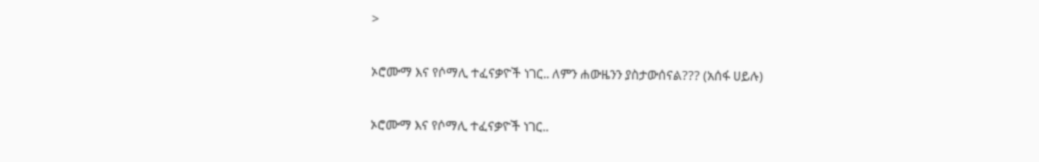>

ኦሮሙማ እና የሶማሊ ተፈናቃዮች ነገር.. ለምን ሐውዜንን ያስታውሰናል??? (አሰፋ ሀይሉ)

ኦሮሙማ እና የሶማሊ ተፈናቃዮች ነገር..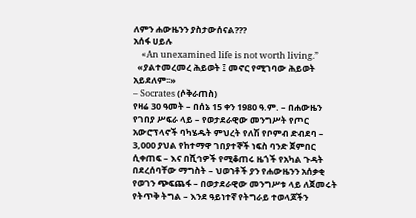ለምን ሐውዜንን ያስታውሰናል???
አሰፋ ሀይሉ
    «An unexamined life is not worth living.”
  «ያልተመረመረ ሕይወት ፤ መኖር የሚገባው ሕይወት አይደለም፡፡»
– Socrates (ሶቅራጠስ)
የዛሬ 30 ዓመት – በሰኔ 15 ቀን 1980 ዓ.ም. – በሐውዜን የገበያ ሥፍራ ላይ – የወታደራዊው መንግሥት የጦር አውሮፕላኖች ባካሄዱት ምህረት የለሽ የቦምብ ድብደባ – 3,000 ያህል የከተማዋ ገበያተኞች ነፍስ ባንድ ጀምበር ሲቀጠፍ – እና በሺኅዎች የሚቆጠሩ ዜጎች የአካል ጉዳት በደረሰባቸው ማግስት – ህወኀቶች ያን የሐውዜንን አሰቃቂ የወገን ጭፍጨፋ – በወታደራዊው መንግሥቱ ላይ ለጀመሩት የትጥቅ ትግል – እንደ ዓይነተኛ የትግራይ ተወላጆችን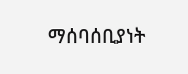ማሰባሰቢያነት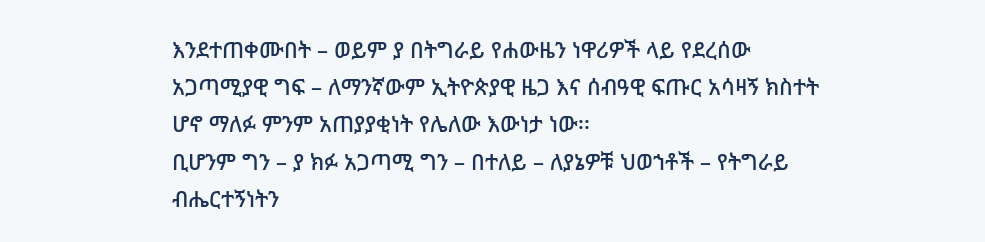እንደተጠቀሙበት – ወይም ያ በትግራይ የሐውዜን ነዋሪዎች ላይ የደረሰው አጋጣሚያዊ ግፍ – ለማንኛውም ኢትዮጵያዊ ዜጋ እና ሰብዓዊ ፍጡር አሳዛኝ ክስተት ሆኖ ማለፉ ምንም አጠያያቂነት የሌለው እውነታ ነው፡፡
ቢሆንም ግን – ያ ክፉ አጋጣሚ ግን – በተለይ – ለያኔዎቹ ህወኀቶች – የትግራይ ብሔርተኝነትን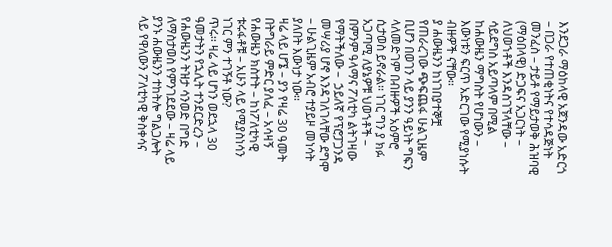እንደጋራ ማዕከላዊ አጀንዳው አድርጎ – በጋራ የተጠቂነትና የተሳዳጅነት መንፈስ – ታይቶ የማይታወቅ ሕዝባዊ (ማዕበላዊ) ድጋፍና አጋርነት – ለህወኀቶች እንዳስገኘላቸው – ሳይደግስ አይጣላም በሚል ከሐውዜን ማግስት የሆነውን – እውነቱን ፍርጥ አድርገው የሚያነሱት ብዙዎች ናቸው፡፡
ያ ሐውዜንን ከነገበያተኞቿ የጠራረገው ጭፍጨፋ ሁልጊዜም ቢሆን በወገን ላይ ያንን ዓይነት ግፍን ላለመድገም በብዙዎች አዕምሮ ሲታወስ ይኖራል፡፡ ነገር ግን ያ ክፉ አጋጣሚ ለያኔዎቹ ህወኀቶች – በምንም ዓላማና ፖለቲካ ልትገዛው የማትችለው –  ኃይለኛ የፕሮፓጋንዳ መሣሪያ ሆኖ እንዳገለገላቸው ደግሞ – ሁልጊዜም አብሮ ተያይዞ መነሳት ያለበት እውነታ ነው፡፡
ዛሬ ላይ ሆኜ – ያን የዛሬ 30 ዓመት በትግራይ ምድር ያለፈ – አሳዛኝ የሐውዜን ክስተት – ከነፖለቲካዊ ቱሩፋቶቹ – አሁን ላይ የሚያስነሳን ነገር ምን ተገኝቶ ነው?
ጥሩ፡፡ ዛሬ ላይ ሆነን ወደኋላ 30 ዓመታትን የኋሊት ተንደርድረን – የሐውዜንን ትዝታ ሳንወድ በግድ ለማስታወስ የምንገደደው – ዛሬ ላይ ያንኑ ሐውዜንን ተከትሎ ግልጋሎት ላይ የዋለውን ፖለቲካዊ ቅስቀሳና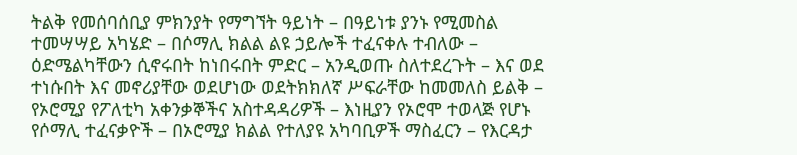ትልቅ የመሰባሰቢያ ምክንያት የማግኘት ዓይነት – በዓይነቱ ያንኑ የሚመስል ተመሣሣይ አካሄድ – በሶማሊ ክልል ልዩ ኃይሎች ተፈናቀሉ ተብለው – ዕድሜልካቸውን ሲኖሩበት ከነበሩበት ምድር – አንዲወጡ ስለተደረጉት – እና ወደ ተነሱበት እና መኖሪያቸው ወደሆነው ወደትክክለኛ ሥፍራቸው ከመመለስ ይልቅ – የኦሮሚያ የፖለቲካ አቀንቃኞችና አስተዳዳሪዎች – እነዚያን የኦሮሞ ተወላጅ የሆኑ የሶማሊ ተፈናቃዮች – በኦሮሚያ ክልል የተለያዩ አካባቢዎች ማስፈርን – የእርዳታ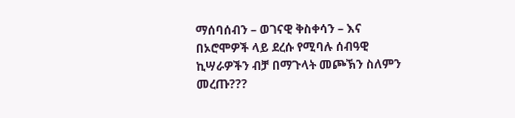ማሰባሰብን – ወገናዊ ቅስቀሳን – እና በኦሮሞዎች ላይ ደረሱ የሚባሉ ሰብዓዊ ኪሣራዎችን ብቻ በማጉላት መጮኽን ስለምን መረጡ???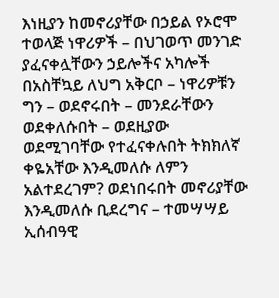እነዚያን ከመኖሪያቸው በኃይል የኦሮሞ ተወላጅ ነዋሪዎች – በህገወጥ መንገድ ያፈናቀሏቸውን ኃይሎችና አካሎች በአስቸኳይ ለህግ አቅርቦ – ነዋሪዎቹን ግን – ወደኖሩበት – መንደራቸውን ወደቀለሱበት – ወደዚያው ወደሚገባቸው የተፈናቀሉበት ትክክለኛ ቀዬአቸው እንዲመለሱ ለምን አልተደረገም? ወደነበሩበት መኖሪያቸው እንዲመለሱ ቢደረግና – ተመሣሣይ ኢሰብዓዊ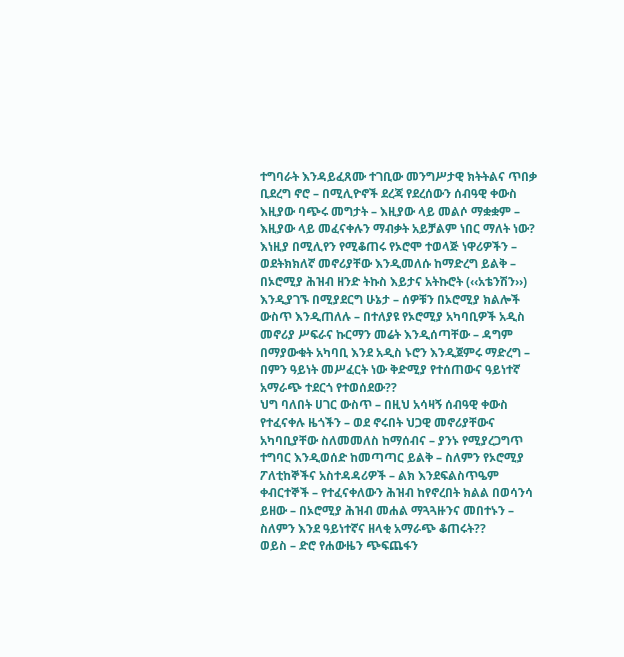ተግባራት እንዳይፈጸሙ ተገቢው መንግሥታዊ ክትትልና ጥበቃ ቢደረግ ኖሮ – በሚሊዮኖች ደረጃ የደረሰውን ሰብዓዊ ቀውስ እዚያው ባጭሩ መግታት – እዚያው ላይ መልሶ ማቋቋም – እዚያው ላይ መፈናቀሉን ማብቃት አይቻልም ነበር ማለት ነው?
እነዚያ በሚሊየን የሚቆጠሩ የኦሮሞ ተወላጅ ነዋሪዎችን – ወደትክክለኛ መኖሪያቸው እንዲመለሱ ከማድረግ ይልቅ – በኦሮሚያ ሕዝብ ዘንድ ትኩስ እይታና አትኩሮት (‹‹አቴንሽን››) እንዲያገኙ በሚያደርግ ሁኔታ – ሰዎቹን በኦሮሚያ ክልሎች ውስጥ እንዲጠለሉ – በተለያዩ የኦሮሚያ አካባቢዎች አዲስ መኖሪያ ሥፍራና ኩርማን መሬት እንዲሰጣቸው – ዳግም በማያውቁት አካባቢ እንደ አዲስ ኑሮን እንዲጀምሩ ማድረግ – በምን ዓይነት መሥፈርት ነው ቅድሚያ የተሰጠውና ዓይነተኛ አማራጭ ተደርጎ የተወሰደው??
ህግ ባለበት ሀገር ውስጥ – በዚህ አሳዛኝ ሰብዓዊ ቀውስ የተፈናቀሉ ዜጎችን – ወደ ኖሩበት ህጋዊ መኖሪያቸውና አካባቢያቸው ስለመመለስ ከማሰብና – ያንኑ የሚያረጋግጥ ተግባር እንዲወሰድ ከመጣጣር ይልቅ – ስለምን የኦሮሚያ ፖለቲከኞችና አስተዳዳሪዎች – ልክ እንደፍልስጥዔም ቀብርተኞች – የተፈናቀለውን ሕዝብ ከየኖረበት ክልል በወሳንሳ ይዘው – በኦሮሚያ ሕዝብ መሐል ማጓጓዙንና መበተኑን – ስለምን እንደ ዓይነተኛና ዘላቂ አማራጭ ቆጠሩት??
ወይስ – ድሮ የሐውዜን ጭፍጨፋን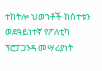ተከትሎ ህወኀቶች ክስተቱን ወደዓይነተኛ የፖለቲካ ፕሮፓጋንዳ መሣሪያነት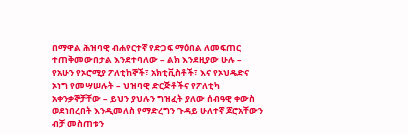በማዋል ሕዝባዊ ብሐየርተኛ የድጋፍ ማዕበል ለመፍጠር ተጠቅመውበታል እንደተባለው – ልክ እንደዚያው ሁሉ – የአሁን የኦሮሚያ ፖለቲከኞች፣ አክቲቪስቶች፣ እና የኦህዴድና ኦነግ የመሣሠሉት – ህዝባዊ ድርጅቶችና የፖለቲካ አቀንቃኞቻቸው – ይህን ያህሉን ግዝፈት ያለው ሰብዓዊ ቀውስ ወደነበረበት እንዲመለስ የማድረግን ጉዳይ ሁለተኛ ጆሮአቸውን ብቻ መስጠቱን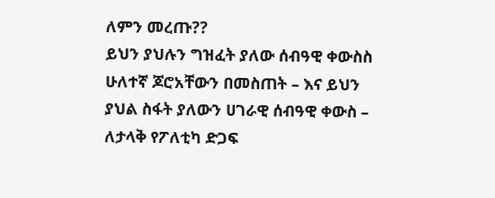ለምን መረጡ??
ይህን ያህሉን ግዝፈት ያለው ሰብዓዊ ቀውስስ ሁለተኛ ጆሮአቸውን በመስጠት – እና ይህን ያህል ስፋት ያለውን ሀገራዊ ሰብዓዊ ቀውስ – ለታላቅ የፖለቲካ ድጋፍ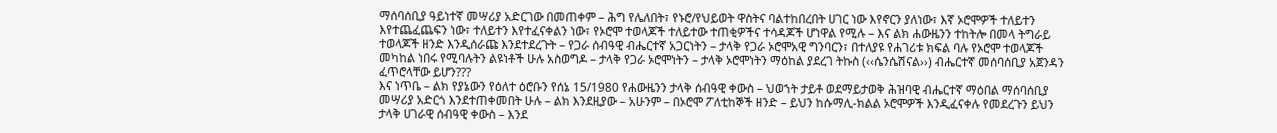ማሰባሰቢያ ዓይነተኛ መሣሪያ አድርገው በመጠቀም – ሕግ የሌለበት፣ የኑሮ/የህይወት ዋስትና ባልተከበረበት ሀገር ነው እየኖርን ያለነው፣ እኛ ኦሮሞዎች ተለይተን እየተጨፈጨፍን ነው፣ ተለይተን እየተፈናቀልን ነው፣ የኦሮሞ ተወላጆች ተለይተው ተጠቂዎችና ተሳዳጆች ሆነዋል የሚሉ – እና ልክ ሐውዜንን ተከትሎ በመላ ትግራይ ተወላጆች ዘንድ እንዲሰራጩ እንደተደረጉት – የጋራ ሰብዓዊ ብሔርተኛ አጋርነትን – ታላቅ የጋራ ኦሮሞአዊ ግንባርን፣ በተለያዩ የሐገሪቱ ክፍል ባሉ የኦሮሞ ተወላጆች መካከል ነበሩ የሚባሉትን ልዩነቶች ሁሉ አስወግዶ – ታላቅ የጋራ ኦሮሞነትን – ታላቅ ኦሮሞነትን ማዕከል ያደረገ ትኩስ (‹‹ሴንሴሽናል››) ብሔርተኛ መሰባሰቢያ አጀንዳን ፈጥሮላቸው ይሆን???
እና ነጥቤ – ልክ የያኔውን የዕለተ ዕሮቡን የሰኔ 15/1980 የሐውዜንን ታላቅ ሰብዓዊ ቀውስ – ህወኀት ታይቶ ወደማይታወቅ ሕዝባዊ ብሔርተኛ ማዕበል ማሰባሰቢያ መሣሪያ አድርጎ እንደተጠቀመበት ሁሉ – ልክ እንደዚያው – አሁንም – በኦሮሞ ፖለቲከኞች ዘንድ – ይህን ከሱማሊ-ክልል ኦሮሞዎች እንዲፈናቀሉ የመደረጉን ይህን ታላቅ ሀገራዊ ሰብዓዊ ቀውስ – እንደ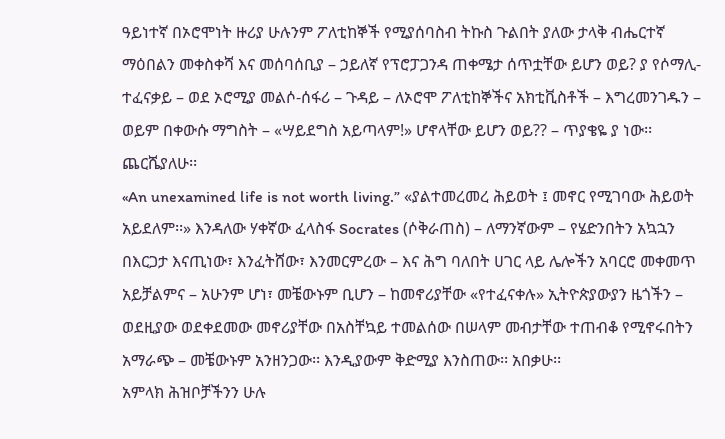ዓይነተኛ በኦሮሞነት ዙሪያ ሁሉንም ፖለቲከኞች የሚያሰባስብ ትኩስ ጉልበት ያለው ታላቅ ብሔርተኛ ማዕበልን መቀስቀሻ እና መሰባሰቢያ – ኃይለኛ የፕሮፓጋንዳ ጠቀሜታ ሰጥቷቸው ይሆን ወይ? ያ የሶማሊ-ተፈናቃይ – ወደ ኦሮሚያ መልሶ-ሰፋሪ – ጉዳይ – ለኦሮሞ ፖለቲከኞችና አክቲቪስቶች – እግረመንገዱን – ወይም በቀውሱ ማግስት – «ሣይደግስ አይጣላም!» ሆኖላቸው ይሆን ወይ?? – ጥያቄዬ ያ ነው፡፡ ጨርሼያለሁ፡፡
«An unexamined life is not worth living.” «ያልተመረመረ ሕይወት ፤ መኖር የሚገባው ሕይወት አይደለም፡፡» እንዳለው ሃቀኛው ፈላስፋ Socrates (ሶቅራጠስ) – ለማንኛውም – የሄድንበትን አኳኋን በእርጋታ እናጢነው፣ እንፈትሸው፣ እንመርምረው – እና ሕግ ባለበት ሀገር ላይ ሌሎችን አባርሮ መቀመጥ አይቻልምና – አሁንም ሆነ፣ መቼውኑም ቢሆን – ከመኖሪያቸው «የተፈናቀሉ» ኢትዮጵያውያን ዜጎችን – ወደዚያው ወደቀደመው መኖሪያቸው በአስቸኳይ ተመልሰው በሠላም መብታቸው ተጠብቆ የሚኖሩበትን አማራጭ – መቼውኑም አንዘንጋው፡፡ እንዲያውም ቅድሚያ እንስጠው፡፡ አበቃሁ፡፡
አምላክ ሕዝቦቻችንን ሁሉ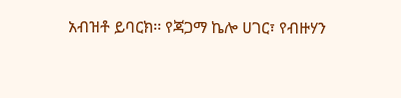አብዝቶ ይባርክ፡፡ የጃጋማ ኬሎ ሀገር፣ የብዙሃን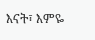እናት፣ እምዬ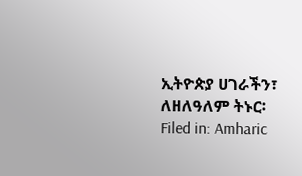ኢትዮጵያ ሀገራችን፣ ለዘለዓለም ትኑር፡
Filed in: Amharic